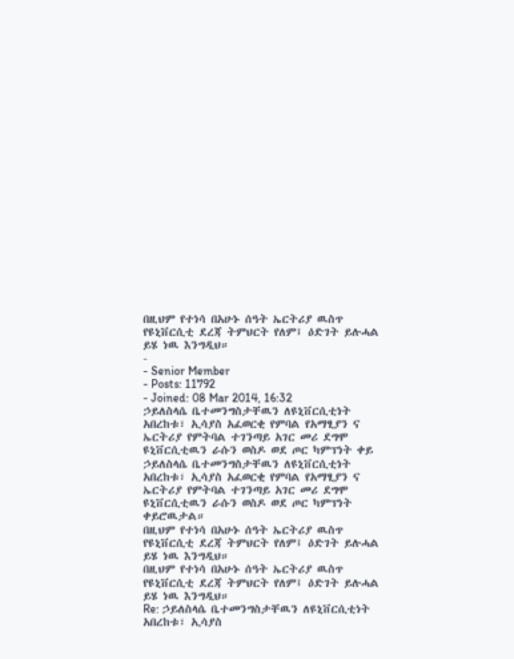በዚህም የተነሳ በአሁኑ ሰዓት ኤርትሪያ ዉስጥ የዩኒቨርሲቲ ደረጃ ትምህርት የለም፤ ዕድገት ይሉሓል ይሄ ነዉ እንግዲህ።
-
- Senior Member
- Posts: 11792
- Joined: 08 Mar 2014, 16:32
ኃይለስላሴ ቤተመንግስታቸዉን ለዩኒቨርሲቲነት አበረከቱ፣ ኢሳያስ አፈወርቂ የምባል የአማፂያን ና ኤርትሪያ የምትባል ተገንጣይ አገር መሪ ደግሞ ዩኒቨርሲቲዉን ራሱን ወስዶ ወደ ጦር ካምፕነት ቀይ
ኃይለስላሴ ቤተመንግስታቸዉን ለዩኒቨርሲቲነት አበረከቱ፣ ኢሳያስ አፈወርቂ የምባል የአማፂያን ና ኤርትሪያ የምትባል ተገንጣይ አገር መሪ ደግሞ ዩኒቨርሲቲዉን ራሱን ወስዶ ወደ ጦር ካምፕነት ቀይሮዉታል።
በዚህም የተነሳ በአሁኑ ሰዓት ኤርትሪያ ዉስጥ የዩኒቨርሲቲ ደረጃ ትምህርት የለም፤ ዕድገት ይሉሓል ይሄ ነዉ እንግዲህ።
በዚህም የተነሳ በአሁኑ ሰዓት ኤርትሪያ ዉስጥ የዩኒቨርሲቲ ደረጃ ትምህርት የለም፤ ዕድገት ይሉሓል ይሄ ነዉ እንግዲህ።
Re: ኃይለስላሴ ቤተመንግስታቸዉን ለዩኒቨርሲቲነት አበረከቱ፣ ኢሳያስ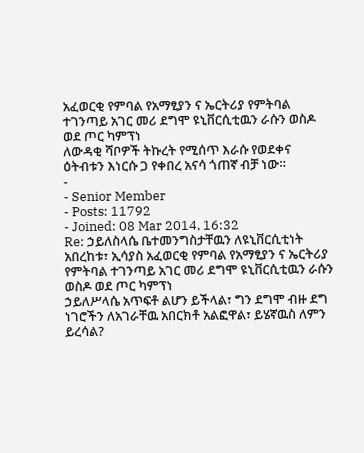አፈወርቂ የምባል የአማፂያን ና ኤርትሪያ የምትባል ተገንጣይ አገር መሪ ደግሞ ዩኒቨርሲቲዉን ራሱን ወስዶ ወደ ጦር ካምፕነ
ለውዳቂ ሻቦዎች ትኩረት የሚሰጥ እራሱ የወደቀና ዕትብቱን እነርሱ ጋ የቀበረ አናሳ ጎጠኛ ብቻ ነው።
-
- Senior Member
- Posts: 11792
- Joined: 08 Mar 2014, 16:32
Re: ኃይለስላሴ ቤተመንግስታቸዉን ለዩኒቨርሲቲነት አበረከቱ፣ ኢሳያስ አፈወርቂ የምባል የአማፂያን ና ኤርትሪያ የምትባል ተገንጣይ አገር መሪ ደግሞ ዩኒቨርሲቲዉን ራሱን ወስዶ ወደ ጦር ካምፕነ
ኃይለሥላሴ አጥፍቶ ልሆን ይችላል፣ ግን ደግሞ ብዙ ደግ ነገሮችን ለአገራቸዉ አበርክቶ አልፎዋል፣ ይሄኛዉስ ለምን ይረሳል?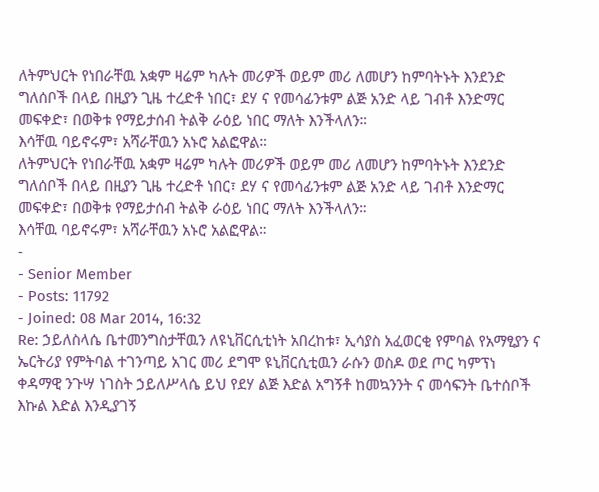ለትምህርት የነበራቸዉ አቋም ዛሬም ካሉት መሪዎች ወይም መሪ ለመሆን ከምባትኑት እንደንድ ግለሰቦች በላይ በዚያን ጊዜ ተረድቶ ነበር፣ ደሃ ና የመሳፊንቱም ልጅ አንድ ላይ ገብቶ እንድማር መፍቀድ፣ በወቅቱ የማይታሰብ ትልቅ ራዕይ ነበር ማለት እንችላለን።
እሳቸዉ ባይኖሩም፣ አሻራቸዉን አኑሮ አልፎዋል።
ለትምህርት የነበራቸዉ አቋም ዛሬም ካሉት መሪዎች ወይም መሪ ለመሆን ከምባትኑት እንደንድ ግለሰቦች በላይ በዚያን ጊዜ ተረድቶ ነበር፣ ደሃ ና የመሳፊንቱም ልጅ አንድ ላይ ገብቶ እንድማር መፍቀድ፣ በወቅቱ የማይታሰብ ትልቅ ራዕይ ነበር ማለት እንችላለን።
እሳቸዉ ባይኖሩም፣ አሻራቸዉን አኑሮ አልፎዋል።
-
- Senior Member
- Posts: 11792
- Joined: 08 Mar 2014, 16:32
Re: ኃይለስላሴ ቤተመንግስታቸዉን ለዩኒቨርሲቲነት አበረከቱ፣ ኢሳያስ አፈወርቂ የምባል የአማፂያን ና ኤርትሪያ የምትባል ተገንጣይ አገር መሪ ደግሞ ዩኒቨርሲቲዉን ራሱን ወስዶ ወደ ጦር ካምፕነ
ቀዳማዊ ንጉሣ ነገስት ኃይለሥላሴ ይህ የደሃ ልጅ እድል አግኝቶ ከመኳንንት ና መሳፍንት ቤተሰቦች እኩል እድል እንዲያገኝ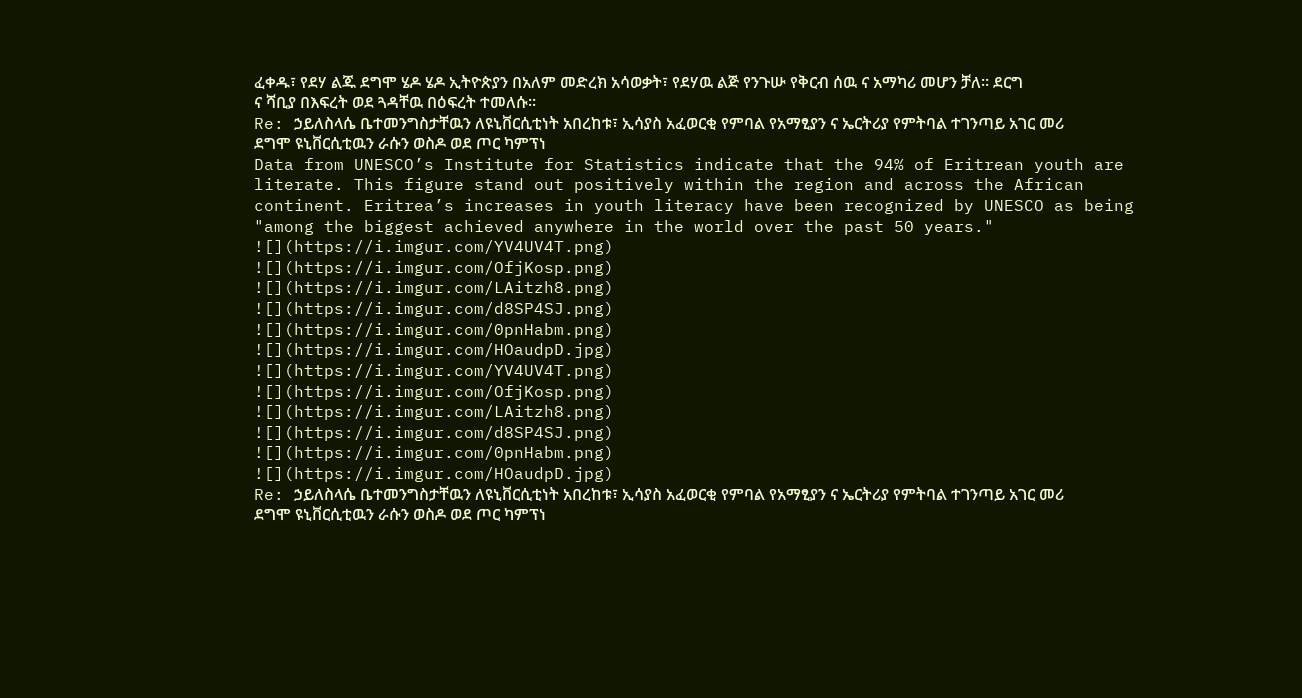ፈቀዱ፣ የደሃ ልጁ ደግሞ ሄዶ ሄዶ ኢትዮጵያን በአለም መድረክ አሳወቃት፣ የደሃዉ ልጅ የንጉሡ የቅርብ ሰዉ ና አማካሪ መሆን ቻለ። ደርግ ና ሻቢያ በእፍረት ወደ ጓዳቸዉ በዕፍረት ተመለሱ።
Re: ኃይለስላሴ ቤተመንግስታቸዉን ለዩኒቨርሲቲነት አበረከቱ፣ ኢሳያስ አፈወርቂ የምባል የአማፂያን ና ኤርትሪያ የምትባል ተገንጣይ አገር መሪ ደግሞ ዩኒቨርሲቲዉን ራሱን ወስዶ ወደ ጦር ካምፕነ
Data from UNESCO’s Institute for Statistics indicate that the 94% of Eritrean youth are literate. This figure stand out positively within the region and across the African continent. Eritrea’s increases in youth literacy have been recognized by UNESCO as being "among the biggest achieved anywhere in the world over the past 50 years."
![](https://i.imgur.com/YV4UV4T.png)
![](https://i.imgur.com/OfjKosp.png)
![](https://i.imgur.com/LAitzh8.png)
![](https://i.imgur.com/d8SP4SJ.png)
![](https://i.imgur.com/0pnHabm.png)
![](https://i.imgur.com/HOaudpD.jpg)
![](https://i.imgur.com/YV4UV4T.png)
![](https://i.imgur.com/OfjKosp.png)
![](https://i.imgur.com/LAitzh8.png)
![](https://i.imgur.com/d8SP4SJ.png)
![](https://i.imgur.com/0pnHabm.png)
![](https://i.imgur.com/HOaudpD.jpg)
Re: ኃይለስላሴ ቤተመንግስታቸዉን ለዩኒቨርሲቲነት አበረከቱ፣ ኢሳያስ አፈወርቂ የምባል የአማፂያን ና ኤርትሪያ የምትባል ተገንጣይ አገር መሪ ደግሞ ዩኒቨርሲቲዉን ራሱን ወስዶ ወደ ጦር ካምፕነ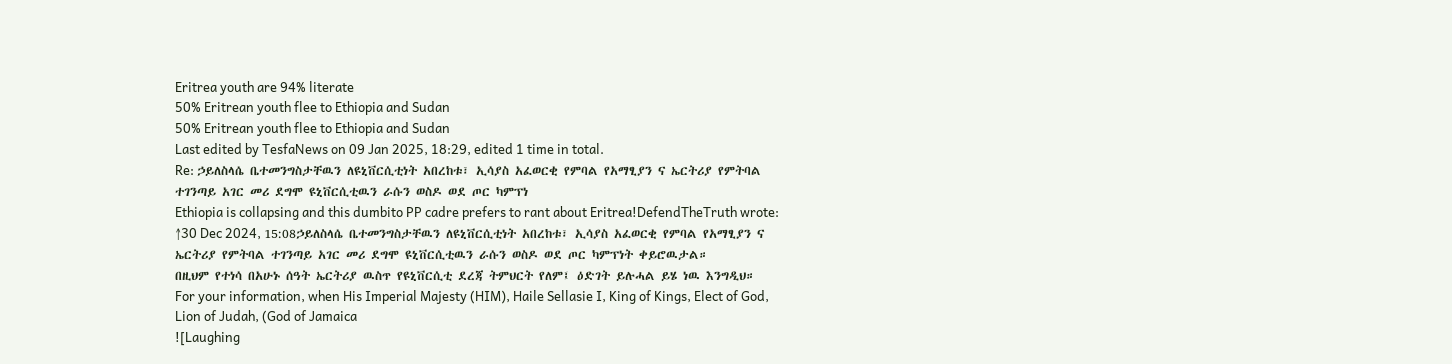Eritrea youth are 94% literate
50% Eritrean youth flee to Ethiopia and Sudan
50% Eritrean youth flee to Ethiopia and Sudan
Last edited by TesfaNews on 09 Jan 2025, 18:29, edited 1 time in total.
Re: ኃይለስላሴ ቤተመንግስታቸዉን ለዩኒቨርሲቲነት አበረከቱ፣ ኢሳያስ አፈወርቂ የምባል የአማፂያን ና ኤርትሪያ የምትባል ተገንጣይ አገር መሪ ደግሞ ዩኒቨርሲቲዉን ራሱን ወስዶ ወደ ጦር ካምፕነ
Ethiopia is collapsing and this dumbito PP cadre prefers to rant about Eritrea!DefendTheTruth wrote: ↑30 Dec 2024, 15:08ኃይለስላሴ ቤተመንግስታቸዉን ለዩኒቨርሲቲነት አበረከቱ፣ ኢሳያስ አፈወርቂ የምባል የአማፂያን ና ኤርትሪያ የምትባል ተገንጣይ አገር መሪ ደግሞ ዩኒቨርሲቲዉን ራሱን ወስዶ ወደ ጦር ካምፕነት ቀይሮዉታል።
በዚህም የተነሳ በአሁኑ ሰዓት ኤርትሪያ ዉስጥ የዩኒቨርሲቲ ደረጃ ትምህርት የለም፤ ዕድገት ይሉሓል ይሄ ነዉ እንግዲህ።
For your information, when His Imperial Majesty (HIM), Haile Sellasie I, King of Kings, Elect of God, Lion of Judah, (God of Jamaica
![Laughing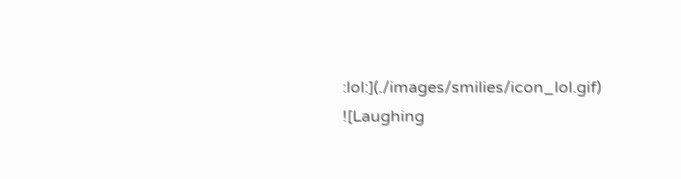:lol:](./images/smilies/icon_lol.gif)
![Laughing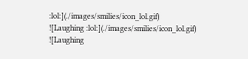:lol:](./images/smilies/icon_lol.gif)
![Laughing :lol:](./images/smilies/icon_lol.gif)
![Laughing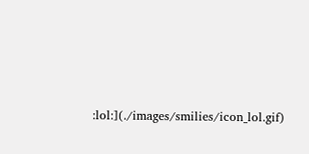:lol:](./images/smilies/icon_lol.gif)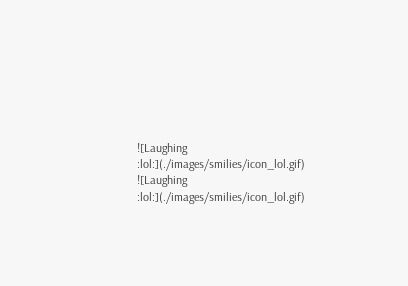![Laughing :lol:](./images/smilies/icon_lol.gif)
![Laughing :lol:](./images/smilies/icon_lol.gif)